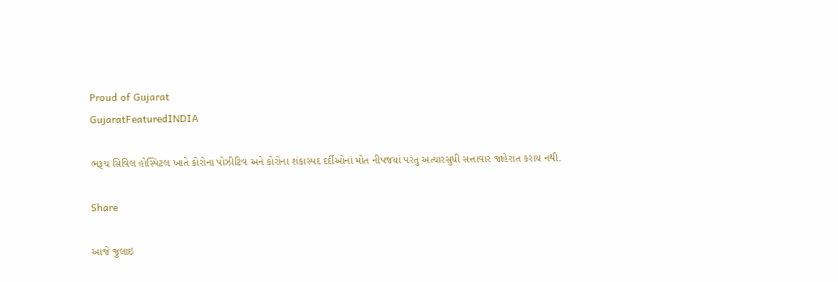Proud of Gujarat
GujaratFeaturedINDIA

ભરૂચ સિવિલ હોસ્પિટલ ખાતે કોરોના પોઝીટિવ અને કોરોના શંકાસ્પદ દર્દીઓનાં મોત નીપજયાં પરંતુ અત્યારસુધી સત્તાવાર જાહેરાત કરાય નથી.

Share

આજે જુલાઇ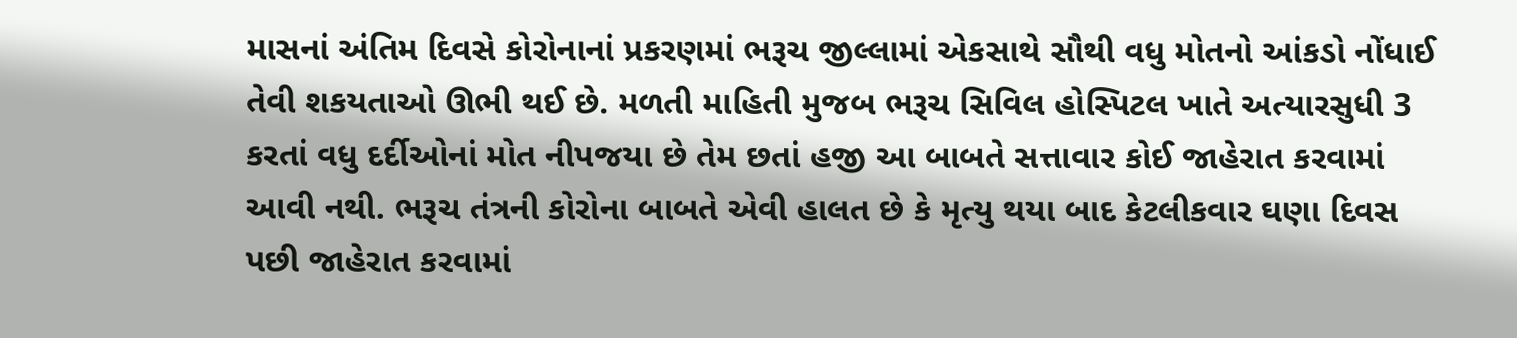માસનાં અંતિમ દિવસે કોરોનાનાં પ્રકરણમાં ભરૂચ જીલ્લામાં એકસાથે સૌથી વધુ મોતનો આંકડો નોંધાઈ તેવી શકયતાઓ ઊભી થઈ છે. મળતી માહિતી મુજબ ભરૂચ સિવિલ હોસ્પિટલ ખાતે અત્યારસુધી 3 કરતાં વધુ દર્દીઓનાં મોત નીપજયા છે તેમ છતાં હજી આ બાબતે સત્તાવાર કોઈ જાહેરાત કરવામાં આવી નથી. ભરૂચ તંત્રની કોરોના બાબતે એવી હાલત છે કે મૃત્યુ થયા બાદ કેટલીકવાર ઘણા દિવસ પછી જાહેરાત કરવામાં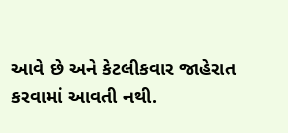આવે છે અને કેટલીકવાર જાહેરાત કરવામાં આવતી નથી.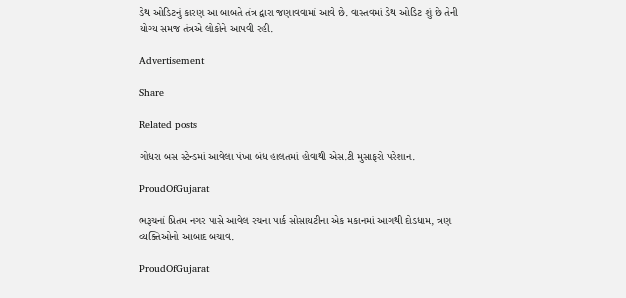ડેથ ઓડિટનું કારણ આ બાબતે તંત્ર દ્વારા જણાવવામાં આવે છે. વાસ્તવમાં ડેથ ઓડિટ શું છે તેની યોગ્ય સમજ તંત્રએ લોકોને આપવી રહી.

Advertisement

Share

Related posts

ગોધરા બસ સ્ટેન્ડમાં આવેલા પંખા બંધ હાલતમાં હોવાથી એસ.ટી મુસાફરો પરેશાન.

ProudOfGujarat

ભરૂચનાં પ્રિતમ નગર પાસે આવેલ રચના પાર્ક સોસાયટીના એક મકાનમાં આગથી દોડધામ, ત્રણ વ્યક્તિઓનો આબાદ બચાવ.

ProudOfGujarat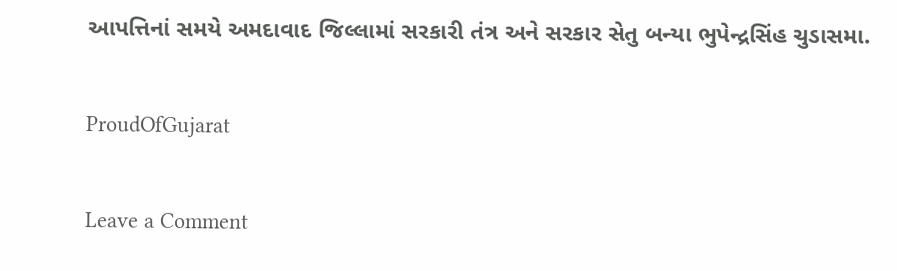આપત્તિનાં સમયે અમદાવાદ જિલ્લામાં સરકારી તંત્ર અને સરકાર સેતુ બન્યા ભુપેન્દ્રસિંહ ચુડાસમા.

ProudOfGujarat

Leave a Comment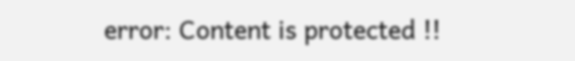error: Content is protected !!